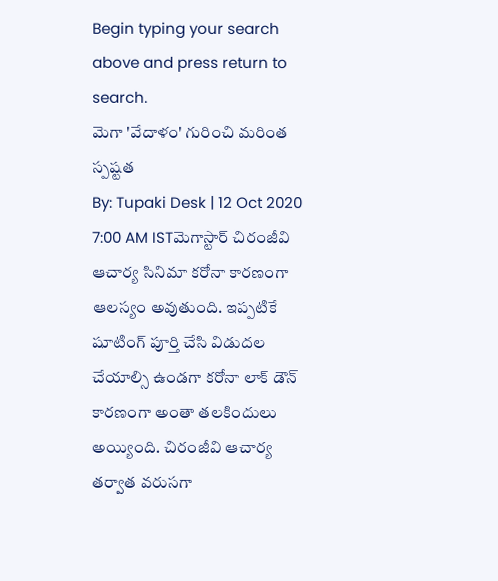Begin typing your search above and press return to search.
మెగా 'వేదాళం' గురించి మరింత స్పష్టత
By: Tupaki Desk | 12 Oct 2020 7:00 AM ISTమెగాస్టార్ చిరంజీవి ఆచార్య సినిమా కరోనా కారణంగా ఆలస్యం అవుతుంది. ఇప్పటికే షూటింగ్ పూర్తి చేసి విడుదల చేయాల్సి ఉండగా కరోనా లాక్ డౌన్ కారణంగా అంతా తలకిందులు అయ్యింది. చిరంజీవి ఆచార్య తర్వాత వరుసగా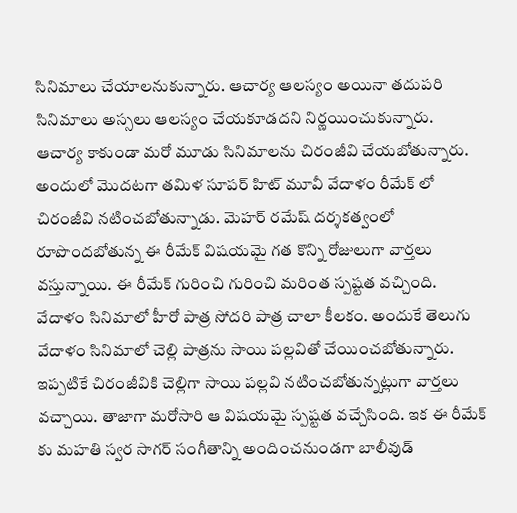సినిమాలు చేయాలనుకున్నారు. ఆచార్య ఆలస్యం అయినా తదుపరి సినిమాలు అస్సలు ఆలస్యం చేయకూడదని నిర్ణయించుకున్నారు.
ఆచార్య కాకుండా మరో మూడు సినిమాలను చిరంజీవి చేయబోతున్నారు. అందులో మొదటగా తమిళ సూపర్ హిట్ మూవీ వేదాళం రీమేక్ లో చిరంజీవి నటించబోతున్నాడు. మెహర్ రమేష్ దర్శకత్వంలో రూపొందబోతున్న ఈ రీమేక్ విషయమై గత కొన్ని రోజులుగా వార్తలు వస్తున్నాయి. ఈ రీమేక్ గురించి గురించి మరింత స్పష్టత వచ్చింది.
వేదాళం సినిమాలో హీరో పాత్ర సోదరి పాత్ర చాలా కీలకం. అందుకే తెలుగు వేదాళం సినిమాలో చెల్లి పాత్రను సాయి పల్లవితో చేయించబోతున్నారు. ఇప్పటికే చిరంజీవికి చెల్లిగా సాయి పల్లవి నటించబోతున్నట్లుగా వార్తలు వచ్చాయి. తాజాగా మరోసారి ఆ విషయమై స్పష్టత వచ్చేసింది. ఇక ఈ రీమేక్ కు మహతి స్వర సాగర్ సంగీతాన్ని అందించనుండగా బాలీవుడ్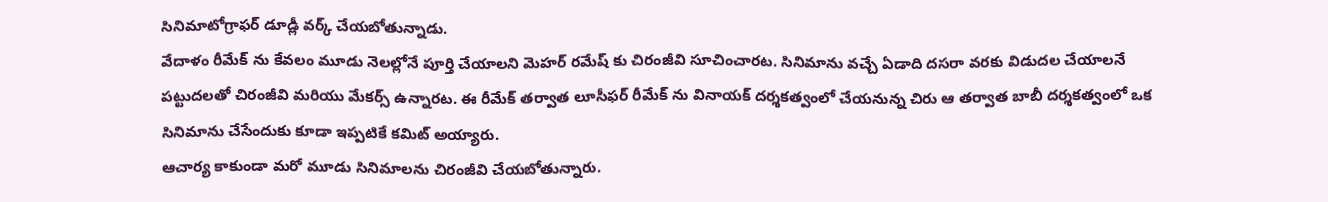సినిమాటోగ్రాఫర్ డూడ్లీ వర్క్ చేయబోతున్నాడు.
వేదాళం రీమేక్ ను కేవలం మూడు నెలల్లోనే పూర్తి చేయాలని మెహర్ రమేష్ కు చిరంజీవి సూచించారట. సినిమాను వచ్చే ఏడాది దసరా వరకు విడుదల చేయాలనే పట్టుదలతో చిరంజీవి మరియు మేకర్స్ ఉన్నారట. ఈ రీమేక్ తర్వాత లూసీఫర్ రీమేక్ ను వినాయక్ దర్శకత్వంలో చేయనున్న చిరు ఆ తర్వాత బాబీ దర్శకత్వంలో ఒక సినిమాను చేసేందుకు కూడా ఇప్పటికే కమిట్ అయ్యారు.
ఆచార్య కాకుండా మరో మూడు సినిమాలను చిరంజీవి చేయబోతున్నారు.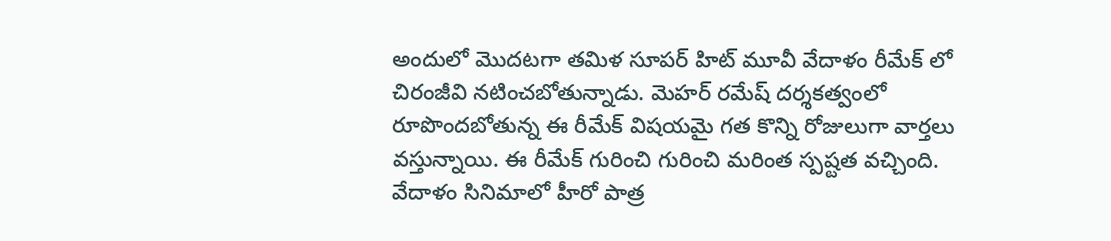అందులో మొదటగా తమిళ సూపర్ హిట్ మూవీ వేదాళం రీమేక్ లో చిరంజీవి నటించబోతున్నాడు. మెహర్ రమేష్ దర్శకత్వంలో రూపొందబోతున్న ఈ రీమేక్ విషయమై గత కొన్ని రోజులుగా వార్తలు వస్తున్నాయి. ఈ రీమేక్ గురించి గురించి మరింత స్పష్టత వచ్చింది.
వేదాళం సినిమాలో హీరో పాత్ర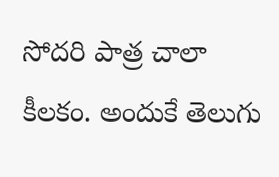సోదరి పాత్ర చాలా కీలకం. అందుకే తెలుగు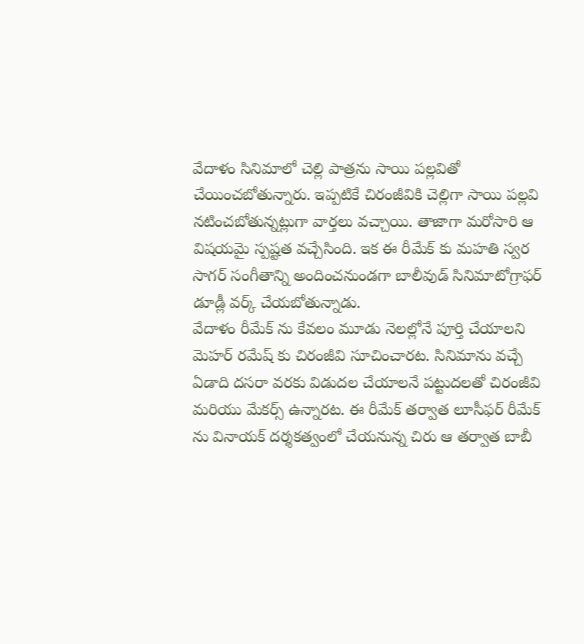వేదాళం సినిమాలో చెల్లి పాత్రను సాయి పల్లవితో చేయించబోతున్నారు. ఇప్పటికే చిరంజీవికి చెల్లిగా సాయి పల్లవి నటించబోతున్నట్లుగా వార్తలు వచ్చాయి. తాజాగా మరోసారి ఆ విషయమై స్పష్టత వచ్చేసింది. ఇక ఈ రీమేక్ కు మహతి స్వర సాగర్ సంగీతాన్ని అందించనుండగా బాలీవుడ్ సినిమాటోగ్రాఫర్ డూడ్లీ వర్క్ చేయబోతున్నాడు.
వేదాళం రీమేక్ ను కేవలం మూడు నెలల్లోనే పూర్తి చేయాలని మెహర్ రమేష్ కు చిరంజీవి సూచించారట. సినిమాను వచ్చే ఏడాది దసరా వరకు విడుదల చేయాలనే పట్టుదలతో చిరంజీవి మరియు మేకర్స్ ఉన్నారట. ఈ రీమేక్ తర్వాత లూసీఫర్ రీమేక్ ను వినాయక్ దర్శకత్వంలో చేయనున్న చిరు ఆ తర్వాత బాబీ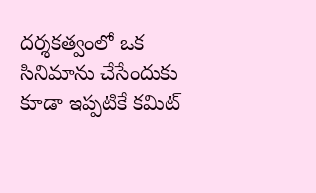దర్శకత్వంలో ఒక సినిమాను చేసేందుకు కూడా ఇప్పటికే కమిట్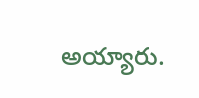అయ్యారు.